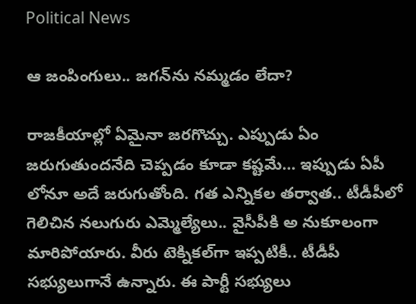Political News

ఆ జంపింగులు.. జ‌గ‌న్‌ను న‌మ్మ‌డం లేదా?

రాజ‌కీయాల్లో ఏమైనా జర‌గొచ్చు. ఎప్పుడు ఏం జ‌రుగుతుంద‌నేది చెప్ప‌డం కూడా క‌ష్ట‌మే… ఇప్పుడు ఏపీ లోనూ అదే జ‌రుగుతోంది. గ‌త ఎన్నిక‌ల త‌ర్వాత‌.. టీడీపీలో గెలిచిన న‌లుగురు ఎమ్మెల్యేలు.. వైసీపీకి అ నుకూలంగా మారిపోయారు. వీరు టెక్నిక‌ల్‌గా ఇప్ప‌టికీ.. టీడీపీ స‌భ్యులుగానే ఉన్నారు. ఈ పార్టీ స‌భ్యులు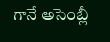గానే అసెంబ్లీ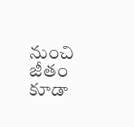నుంచి జీతం కూడా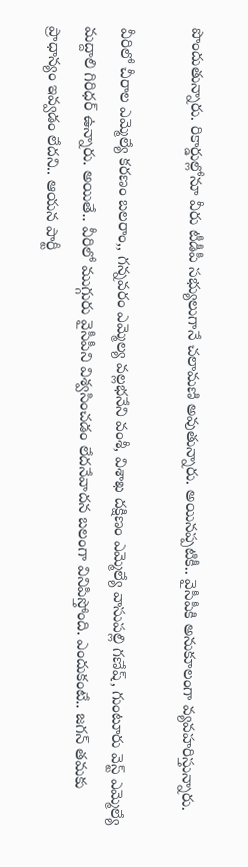పొందుతున్నారు. రికార్డుల్లోనూ వీరు టీడీపీ స‌భ్యులుగానే చ‌లామ‌ణి అవుతున్నారు. అయిన‌ప్ప‌టికీ.. వైసీపీకి అనుకూలంగా వ్య‌వ‌హ‌రిస్తున్నారు.

వీరిలో చీరాల ఎమ్మెల్యే క‌ర‌ణం బ‌ల‌రాం,, గ‌న్న‌వ‌రం ఎమ్మెల్య వ‌ల్ల‌భ‌నేని వంశీ, విశాఖ ద‌క్షిణం ఎమ్మెల్యే వాసుప‌ల్లి గ‌ణేష్‌, గుంటూరు వెస్ట్ ఎమ్మెల్యే మ‌ద్దాలి గిరిధ‌ర్ ఉన్నారు. అయితే.. వీరిలో ముగ్గురు వైసీపీని విశ్వ‌సించ‌డం లేద‌నేవాద‌న బ‌లంగా వినిపిస్తోంది. ఎందుకంటే.. జ‌గ‌న్ త‌మ‌కు ప్రాధాన్యం ఇవ్వ‌డం లేద‌ని.. ఆయ‌న పార్టీ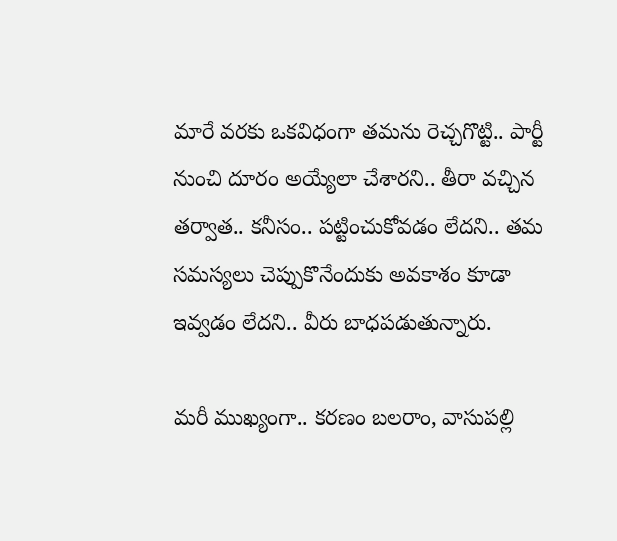మారే వ‌ర‌కు ఒక‌విధంగా త‌మ‌ను రెచ్చ‌గొట్టి.. పార్టీ నుంచి దూరం అయ్యేలా చేశార‌ని.. తీరా వ‌చ్చిన త‌ర్వాత‌.. క‌నీసం.. ప‌ట్టించుకోవ‌డం లేద‌ని.. త‌మ స‌మ‌స్య‌లు చెప్పుకొనేందుకు అవ‌కాశం కూడా ఇవ్వ‌డం లేద‌ని.. వీరు బాధ‌ప‌డుతున్నారు.

మ‌రీ ముఖ్యంగా.. క‌ర‌ణం బ‌ల‌రాం, వాసుప‌ల్లి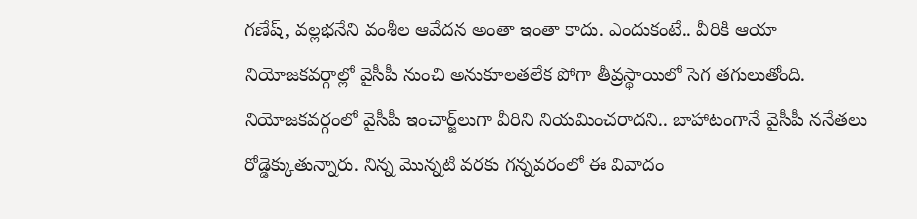గ‌ణేష్‌, వ‌ల్ల‌భ‌నేని వంశీల ఆవేద‌న అంతా ఇంతా కాదు. ఎందుకంటే.. వీరికి ఆయా నియోజ‌క‌వ‌ర్గాల్లో వైసీపీ నుంచి అనుకూలత‌లేక పోగా తీవ్ర‌స్థాయిలో సెగ త‌గులుతోంది. నియోజ‌క‌వ‌ర్గంలో వైసీపీ ఇంచార్జ్‌లుగా వీరిని నియమించ‌రాద‌ని.. బాహాటంగానే వైసీపీ న‌నేత‌లు రోడ్డెక్కుతున్నారు. నిన్న మొన్న‌టి వ‌ర‌కు గ‌న్న‌వరంలో ఈ వివాదం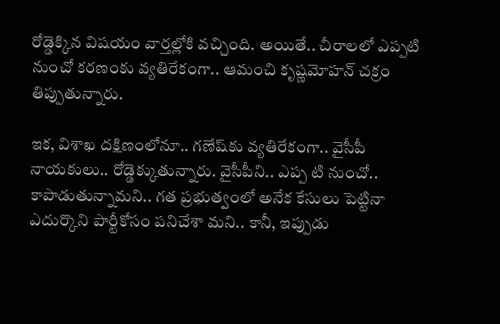రోడ్డెక్కిన విష‌యం వార్త‌ల్లోకి వ‌చ్చింది. అయితే.. చీరాల‌లో ఎప్ప‌టి నుంచో క‌ర‌ణంకు వ్య‌తిరేకంగా.. ఆమంచి కృష్ణ‌మోహ‌న్ చ‌క్రం తిప్పుతున్నారు.

ఇక‌, విశాఖ ద‌క్షిణంలోనూ.. గ‌ణేష్‌కు వ్య‌తిరేకంగా.. వైసీపీ నాయ‌కులు.. రోడ్డెక్కుతున్నారు. వైసీపీని.. ఎప్ప టి నుంచో.. కాపాడుతున్నామ‌ని.. గ‌త ప్ర‌భుత్వంలో అనేక కేసులు పెట్టినా ఎదుర్కొని పార్టీకోసం ప‌నిచేశా మని.. కానీ, ఇప్పుడు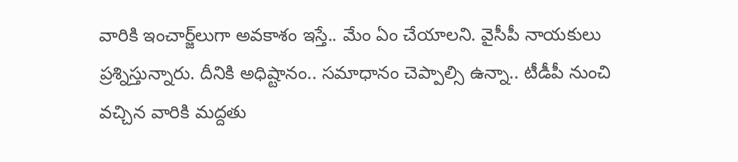వారికి ఇంచార్జ్‌లుగా అవ‌కాశం ఇస్తే.. మేం ఏం చేయాల‌ని. వైసీపీ నాయ‌కులు ప్ర‌శ్నిస్తున్నారు. దీనికి అధిష్టానం.. స‌మాధానం చెప్పాల్సి ఉన్నా.. టీడీపీ నుంచి వ‌చ్చిన వారికి మ‌ద్ద‌తు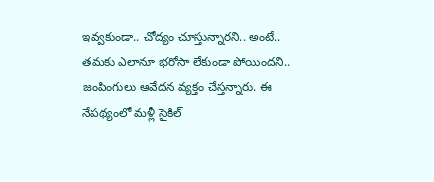ఇవ్వ‌కుండా.. చోద్యం చూస్తున్నారని.. అంటే.. త‌మ‌కు ఎలానూ భ‌రోసా లేకుండా పోయింద‌ని.. జంపింగులు ఆవేద‌న వ్య‌క్తం చేస్త‌న్నారు. ఈ నేప‌థ్యంలో మ‌ళ్లీ సైకిల్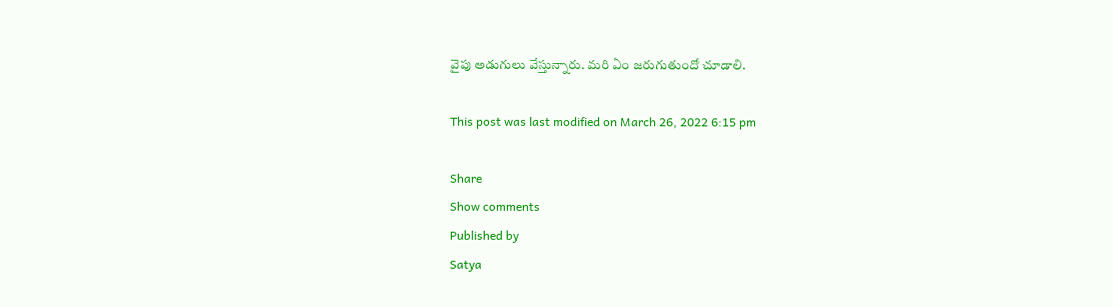వైపు అడుగులు వేస్తున్నారు. మ‌రి ఏం జ‌రుగుతుందో చూడాలి.

This post was last modified on March 26, 2022 6:15 pm

Share
Show comments
Published by
Satya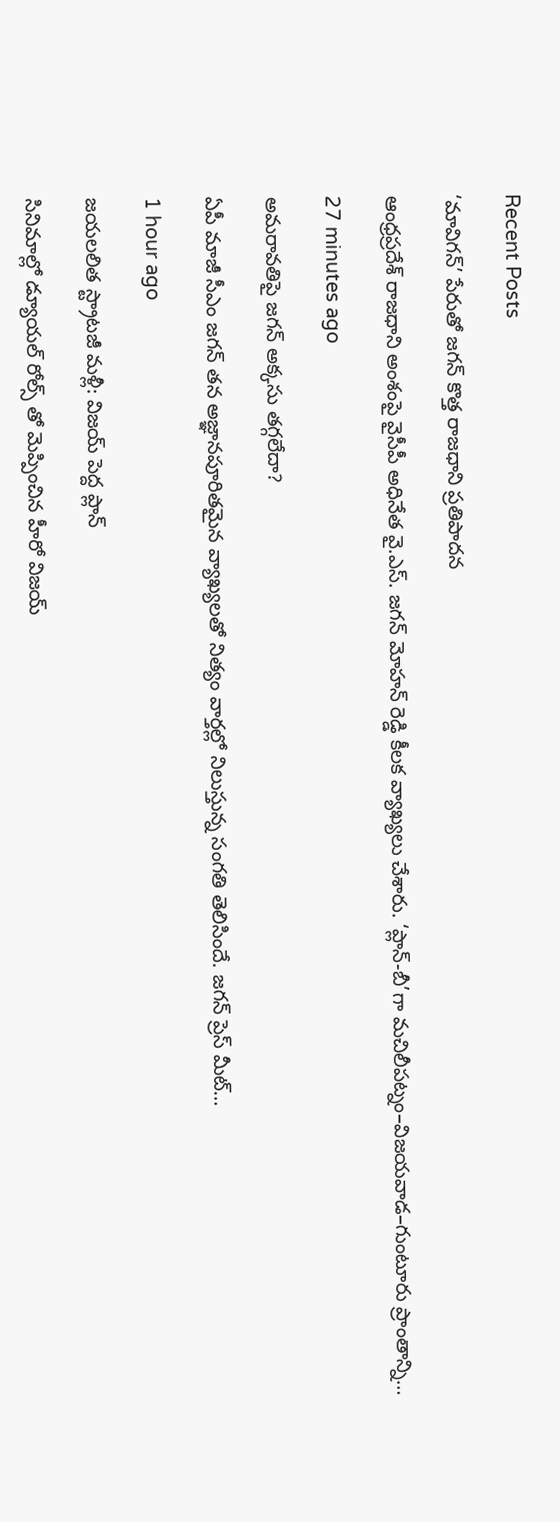Recent Posts

‘మావిగన్’ పేరుతో జగన్ కొత్త రాజధాని ప్రతిపాదన

ఆంధ్రప్రదేశ్ రాజధాని అంశంపై వైసీపీ అధినేత వై.ఎస్. జగన్ మోహన్ రెడ్డి కీలక వ్యాఖ్యలు చేశారు. ‘ప్లాన్-బీ’గా మచిలీపట్నం–విజయవాడ–గుంటూరు ప్రాంతాన్ని…

27 minutes ago

అమరావతిపై జగన్ అక్కసు తగ్గలేదా?

ఏపీ మాజీ సీఎం జగన్ తన అజ్ఞానపూరితమైన వ్యాఖ్యలతో నిత్యం వార్తల్లో నిలుస్తున్న సంగతి తెలిసిందే. జగన్ ప్రెస్ మీట్…

1 hour ago

జయలలిత స్ట్రాటజీ మళ్లీ: విజయ్ పెద్ద ప్లాన్

సినిమాల్లో డ్యూయల్ రోల్స్ తో మెప్పించిన హీరో విజయ్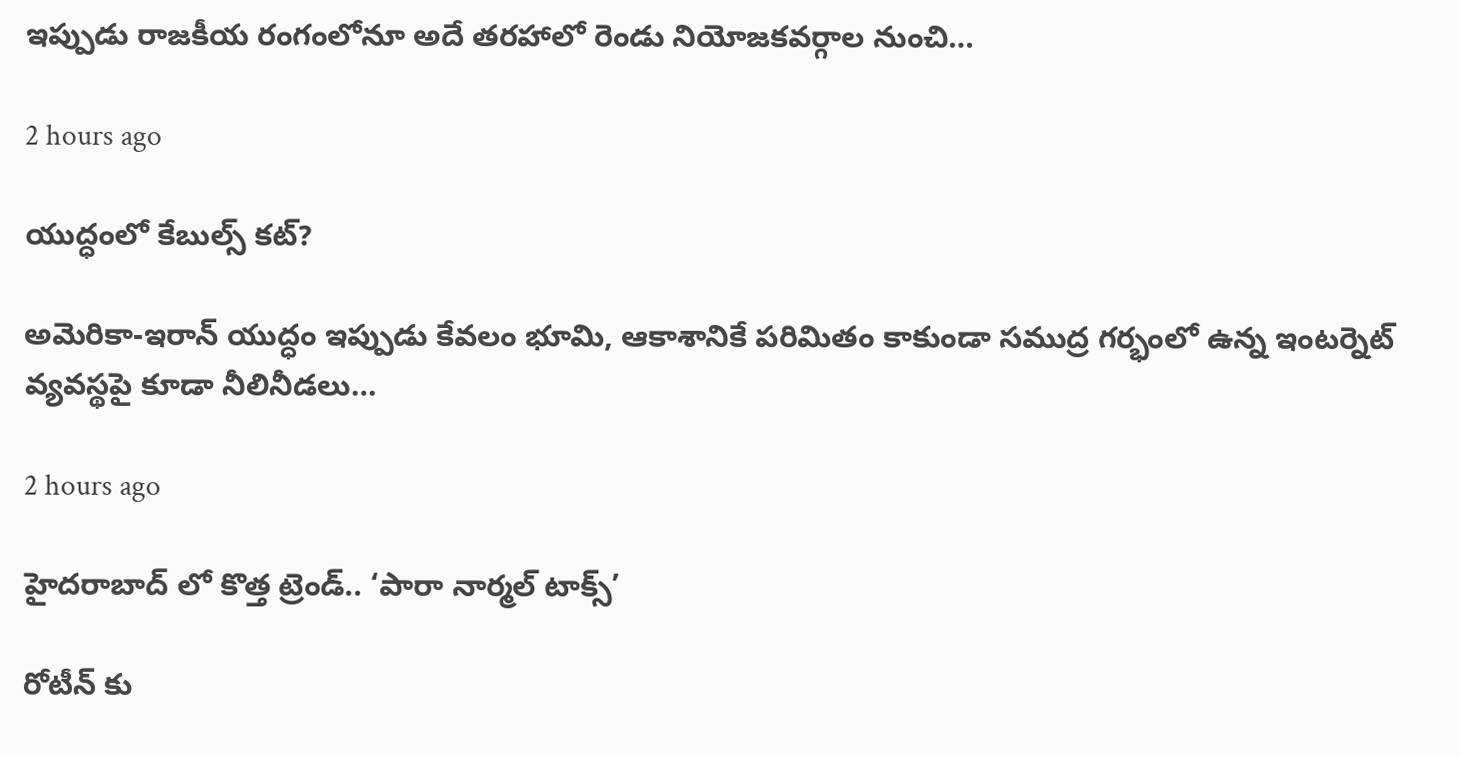ఇప్పుడు రాజకీయ రంగంలోనూ అదే తరహాలో రెండు నియోజకవర్గాల నుంచి…

2 hours ago

యుద్ధంలో కేబుల్స్ కట్?

అమెరికా-ఇరాన్ యుద్ధం ఇప్పుడు కేవలం భూమి, ఆకాశానికే పరిమితం కాకుండా సముద్ర గర్భంలో ఉన్న ఇంటర్నెట్ వ్యవస్థపై కూడా నీలినీడలు…

2 hours ago

హైదరాబాద్ లో కొత్త ట్రెండ్.. ‘పారా నార్మల్ టాక్స్’

రోటీన్ కు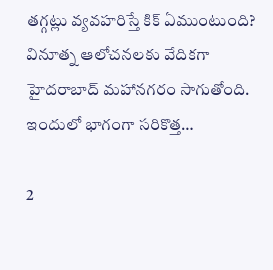తగ్గట్లు వ్యవహరిస్తే కిక్ ఏముంటుంది? వినూత్న ఆలోచనలకు వేదికగా హైదరాబాద్ మహానగరం సాగుతోంది. ఇందులో భాగంగా సరికొత్త…

2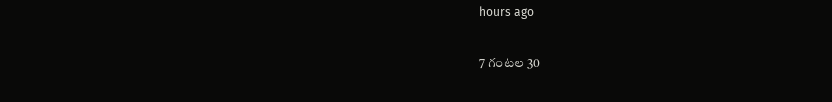hours ago

7 గంటల 30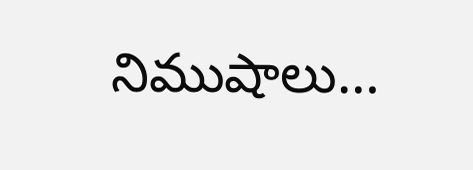నిముషాలు…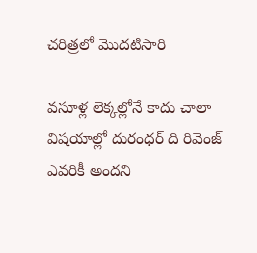చరిత్రలో మొదటిసారి

వసూళ్ల లెక్కల్లోనే కాదు చాలా విషయాల్లో దురంధర్ ది రివెంజ్ ఎవరికీ అందని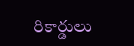రికార్డులు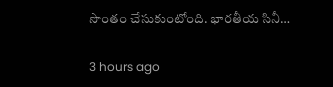సొంతం చేసుకుంటోంది. భారతీయ సినీ…

3 hours ago